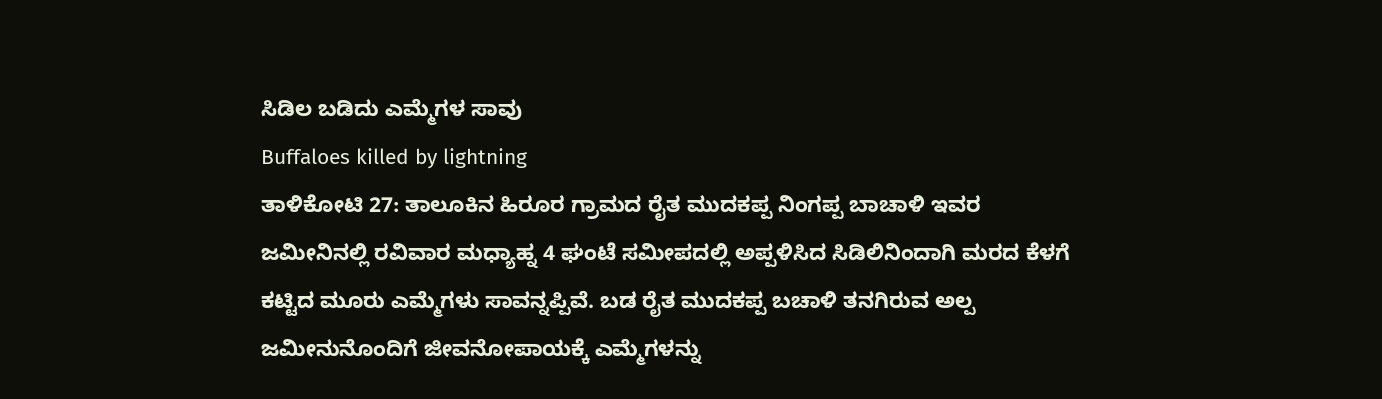ಸಿಡಿಲ ಬಡಿದು ಎಮ್ಮೆಗಳ ಸಾವು
Buffaloes killed by lightning
ತಾಳಿಕೋಟಿ 27: ತಾಲೂಕಿನ ಹಿರೂರ ಗ್ರಾಮದ ರೈತ ಮುದಕಪ್ಪ ನಿಂಗಪ್ಪ ಬಾಚಾಳಿ ಇವರ ಜಮೀನಿನಲ್ಲಿ ರವಿವಾರ ಮಧ್ಯಾಹ್ನ 4 ಘಂಟೆ ಸಮೀಪದಲ್ಲಿ ಅಪ್ಪಳಿಸಿದ ಸಿಡಿಲಿನಿಂದಾಗಿ ಮರದ ಕೆಳಗೆ ಕಟ್ಟಿದ ಮೂರು ಎಮ್ಮೆಗಳು ಸಾವನ್ನಪ್ಪಿವೆ. ಬಡ ರೈತ ಮುದಕಪ್ಪ ಬಚಾಳಿ ತನಗಿರುವ ಅಲ್ಪ ಜಮೀನುನೊಂದಿಗೆ ಜೀವನೋಪಾಯಕ್ಕೆ ಎಮ್ಮೆಗಳನ್ನು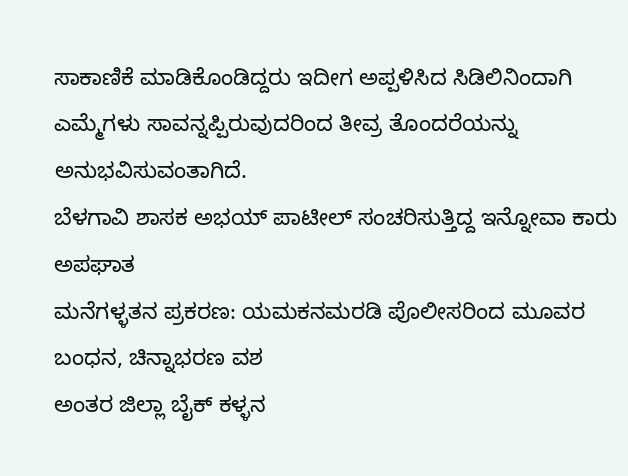ಸಾಕಾಣಿಕೆ ಮಾಡಿಕೊಂಡಿದ್ದರು ಇದೀಗ ಅಪ್ಪಳಿಸಿದ ಸಿಡಿಲಿನಿಂದಾಗಿ ಎಮ್ಮೆಗಳು ಸಾವನ್ನಪ್ಪಿರುವುದರಿಂದ ತೀವ್ರ ತೊಂದರೆಯನ್ನು ಅನುಭವಿಸುವಂತಾಗಿದೆ.
ಬೆಳಗಾವಿ ಶಾಸಕ ಅಭಯ್ ಪಾಟೀಲ್ ಸಂಚರಿಸುತ್ತಿದ್ದ ಇನ್ನೋವಾ ಕಾರು ಅಪಘಾತ
ಮನೆಗಳ್ಳತನ ಪ್ರಕರಣ: ಯಮಕನಮರಡಿ ಪೊಲೀಸರಿಂದ ಮೂವರ ಬಂಧನ, ಚಿನ್ನಾಭರಣ ವಶ
ಅಂತರ ಜಿಲ್ಲಾ ಬೈಕ್ ಕಳ್ಳನ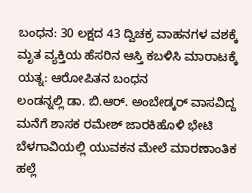ಬಂಧನ: 30 ಲಕ್ಷದ 43 ದ್ವಿಚಕ್ರ ವಾಹನಗಳ ವಶಕ್ಕೆ
ಮೃತ ವ್ಯಕ್ತಿಯ ಹೆಸರಿನ ಆಸ್ತಿ ಕಬಳಿಸಿ ಮಾರಾಟಕ್ಕೆ ಯತ್ನ: ಆರೋಪಿತನ ಬಂಧನ
ಲಂಡನ್ನಲ್ಲಿ ಡಾ. ಬಿ.ಆರ್. ಅಂಬೇಡ್ಕರ್ ವಾಸವಿದ್ದ ಮನೆಗೆ ಶಾಸಕ ರಮೇಶ್ ಜಾರಕಿಹೊಳಿ ಭೇಟಿ
ಬೆಳಗಾವಿಯಲ್ಲಿ ಯುವಕನ ಮೇಲೆ ಮಾರಣಾಂತಿಕ ಹಲ್ಲೆ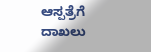ಆಸ್ಪತ್ರೆಗೆ ದಾಖಲು